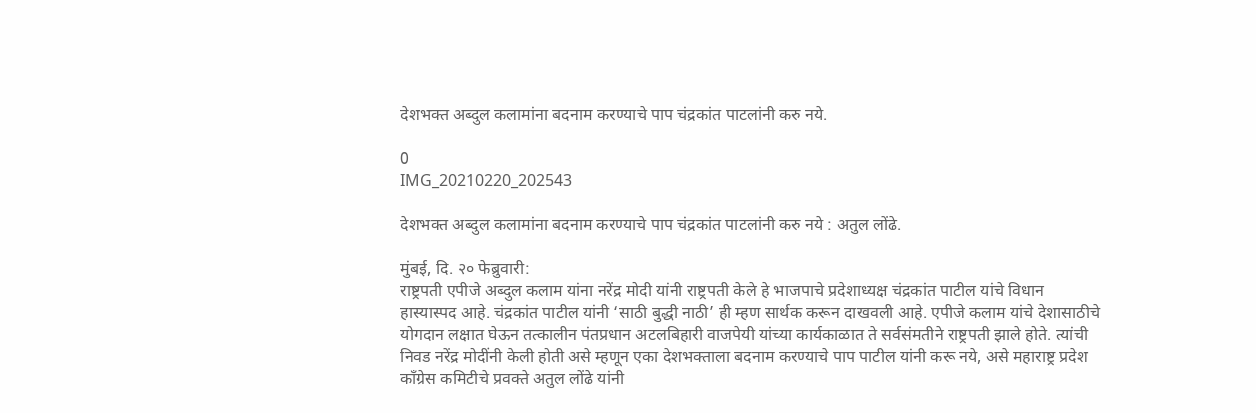देशभक्त अब्दुल कलामांना बदनाम करण्याचे पाप चंद्रकांत पाटलांनी करु नये.

0
IMG_20210220_202543

देशभक्त अब्दुल कलामांना बदनाम करण्याचे पाप चंद्रकांत पाटलांनी करु नये : अतुल लोंढे.

मुंबई, दि. २० फेब्रुवारी:
राष्ट्रपती एपीजे अब्दुल कलाम यांना नरेंद्र मोदी यांनी राष्ट्रपती केले हे भाजपाचे प्रदेशाध्यक्ष चंद्रकांत पाटील यांचे विधान हास्यास्पद आहे. चंद्रकांत पाटील यांनी ‘साठी बुद्धी नाठी’ ही म्हण सार्थक करून दाखवली आहे. एपीजे कलाम यांचे देशासाठीचे योगदान लक्षात घेऊन तत्कालीन पंतप्रधान अटलबिहारी वाजपेयी यांच्या कार्यकाळात ते सर्वसंमतीने राष्ट्रपती झाले होते. त्यांची निवड नरेंद्र मोदींनी केली होती असे म्हणून एका देशभक्ताला बदनाम करण्याचे पाप पाटील यांनी करू नये, असे महाराष्ट्र प्रदेश काँग्रेस कमिटीचे प्रवक्ते अतुल लोंढे यांनी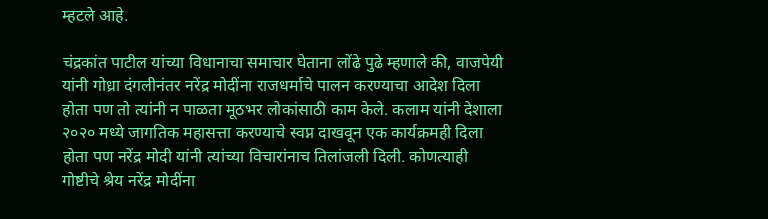म्हटले आहे.

चंद्रकांत पाटील यांच्या विधानाचा समाचार घेताना लोंढे पुढे म्हणाले की, वाजपेयी यांनी गोध्रा दंगलीनंतर नरेंद्र मोदींना राजधर्माचे पालन करण्याचा आदेश दिला होता पण तो त्यांनी न पाळता मूठभर लोकांसाठी काम केले. कलाम यांनी देशाला २०२० मध्ये जागतिक महासत्ता करण्याचे स्वप्न दाखवून एक कार्यक्रमही दिला होता पण नरेंद्र मोदी यांनी त्यांच्या विचारांनाच तिलांजली दिली. कोणत्याही गोष्टीचे श्रेय नरेंद्र मोदींना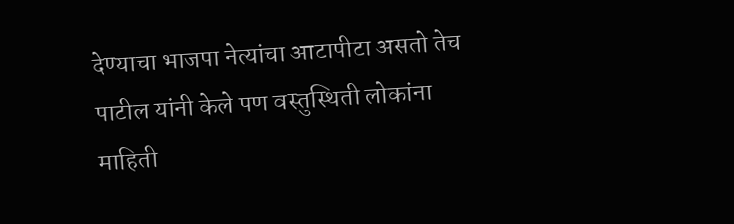देण्याचा भाजपा नेत्यांचा आटापीटा असतो तेच पाटील यांनी केले पण वस्तुस्थिती लोकांना माहिती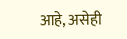आहे, असेही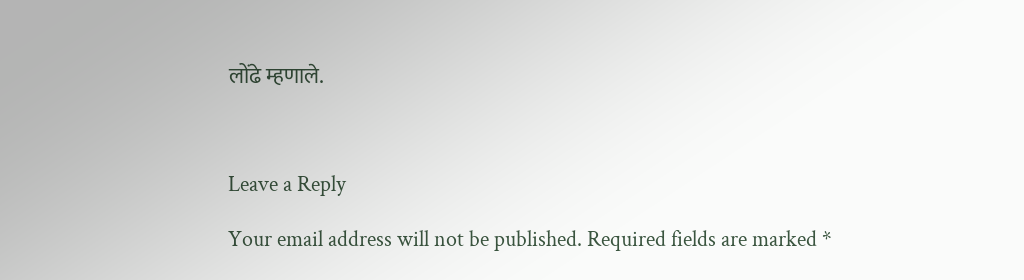लोंढे म्हणाले.



Leave a Reply

Your email address will not be published. Required fields are marked *